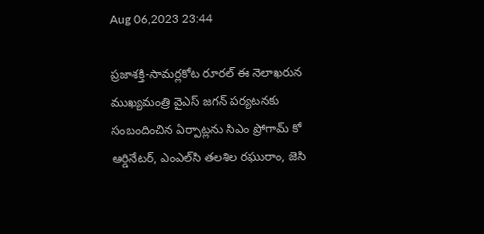Aug 06,2023 23:44

ప్రజాశక్తి-సామర్లకోట రూరల్‌ ఈ నెలాఖరున ముఖ్యమంత్రి వైఎస్‌ జగన్‌ పర్యటనకు సంబందించిన ఏర్పాట్లను సిఎం ప్రోగామ్‌ కో ఆర్డినేటర్‌, ఎంఎల్‌సి తలశిల రఘురాం, జెసి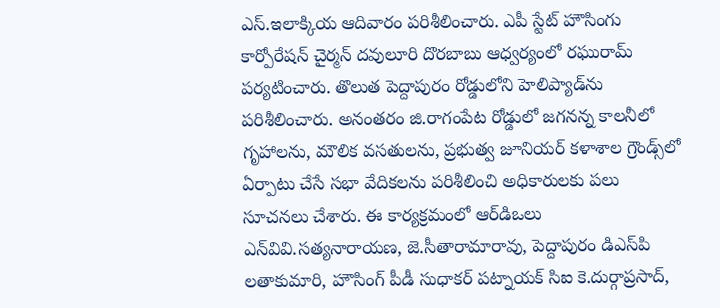ఎస్‌.ఇలాక్కియ ఆదివారం పరిశీలించారు. ఎపీ స్టేట్‌ హౌసింగు కార్పోరేషన్‌ చైర్మన్‌ దవులూరి దొరబాబు ఆధ్వర్యంలో రఘురామ్‌ పర్యటించారు. తొలుత పెద్దాపురం రోడ్డులోని హెలిప్యాడ్‌ను పరిశీలించారు. అనంతరం జి.రాగంపేట రోడ్డులో జగనన్న కాలనీలో గృహాలను, మౌలిక వసతులను, ప్రభుత్వ జూనియర్‌ కళాశాల గ్రౌండ్స్‌లో ఏర్పాటు చేసే సభా వేదికలను పరిశీలించి అధికారులకు పలు సూచనలు చేశారు. ఈ కార్యక్రమంలో ఆర్‌డిఒలు ఎన్‌వివి.సత్యనారాయణ, జె.సీతారామారావు, పెద్దాపురం డిఎస్‌పి లతాకుమారి, హౌసింగ్‌ పీడీ సుధాకర్‌ పట్నాయక్‌ సిఐ కె.దుర్గాప్రసాద్‌,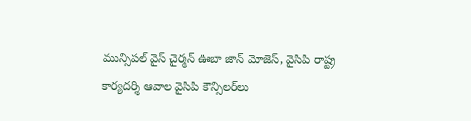మున్సిపల్‌ వైస్‌ చైర్మన్‌ ఊబా జాన్‌ మోజెస్‌, వైసిపి రాష్ట్ర కార్యదర్శి ఆవాల వైసిపి కౌన్సిలర్‌లు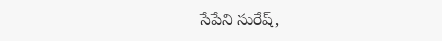సేపేని సురేష్‌,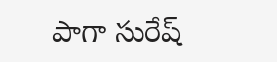పాగా సురేష్‌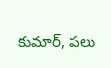కుమార్‌, పలు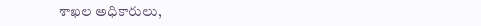శాఖల అధికారులు,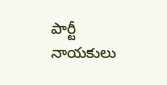పార్టీ నాయకులు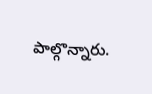పాల్గొన్నారు.